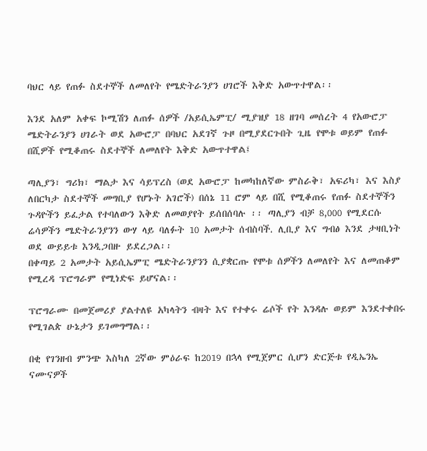ባህር ላይ የጠፉ ስደተኞች ለመለየት የሜድትራንያን ሀገሮች እቅድ አውጥተዋል፡፡

እንደ አለም አቀፍ ኮሚሽን ለጠፉ ሰዎች /አይሲኤምፒ/ ሚያዝያ 18 ዘገባ መሰረት 4 የአውሮፓ ሜድትራንያን ሀገራት ወደ አውሮፓ በባህር አደገኛ ጉዞ በሚያደርጉበት ጊዜ የሞቱ ወይም የጠፉ በሺዎች የሚቆጠሩ ስደተኞች ለመለየት እቅድ አውጥተዋል፤

ጣሊያን፣ ግሪክ፣ ማልታ እና ሳይፕረስ (ወደ አውሮፓ ከመካከለኛው ምስራቅ፣ አፍሪካ፣ እና እስያ ለበርካታ ስደተኞች መግቢያ የሆኑት አገሮች) በሰኔ 11 ሮም ላይ በሺ የሚቆጠሩ የጠፉ ስደተኞችን ጉዳዮችን ይፈታል የተባለውን እቅድ ለመወያየት ይሰበሰባሉ ፡፡ ጣሊያን ብቻ 8,000 የሚደርሱ ሬሳዎችን ሜድትራንያንን ውሃ ላይ ባለፉት 10 አመታት ሰብስባች. ሊቢያ እና ግብፅ እንደ ታዛቢነት ወደ ውይይቱ እንዲጋበዙ ይደረጋል፡፡
በቀጣይ 2 አመታት አይሲኤምፒ ሜድትራንያንን ሲያቋርጡ የሞቱ ሰዎችን ለመለየት እና ለመጠቆም የሚረዳ ፕሮግራም የሚነድፍ ይሆናል፡፡

ፕሮግራሙ በመጀመሪያ ያልተለዩ አካላትን ብዛት እና የተቀሩ ሬሶች የት እንዳሉ ወይም እንደተቀበሩ የሚገልጵ ሁኔታን ይገመግማል፡፡

በቂ የገንዘብ ምንጭ እስካለ 2ኛው ምዕራፍ ከ2019 በኋላ የሚጀምር ሲሆን ድርጅቱ የዲኤንኤ ናሙናዎች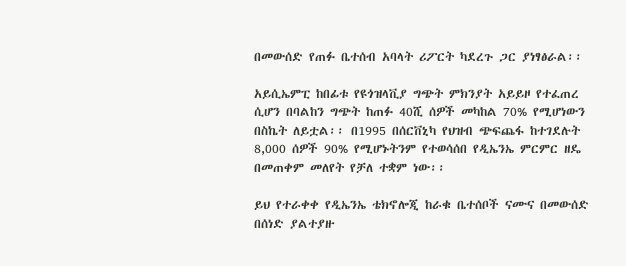በመውሰድ የጠፉ ቤተሰብ አባላት ሪፖርት ካደረጉ ጋር ያነፃፅራል፡፡

አይሲኤምፒ ከበፊቱ የዩጎዝላቪያ ግጭት ምክንያት አይይዞ የተፈጠረ ሲሆን በባልከን ግጭት ከጠፉ 40ሺ ሰዎች መካከል 70% የሚሆነውን በስኬት ለይቷል፡፡ በ1995 በሰርቨኒካ የህዝብ ጭፍጨፋ ከተገደሉት 8,000 ሰዎች 90% የሚሆኑትንም የተወሳሰበ የዲኤንኤ ምርምር ዘዴ በመጠቀም መለየት የቻለ ተቋም ነው፡፡

ይህ የተራቀቀ የዲኤንኤ ቴክኖሎጂ ከራቁ ቤተሰቦች ናሙና በመውሰድ በሰነድ ያልተያዙ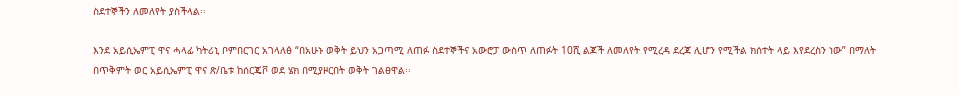ስደተኞችን ለመለየት ያስችላል፡፡

እንደ አይሲኤምፒ ዋና ሓላፊ ካትሪኒ ቦምበርገር አገላለፅ “በአሁኑ ወቅት ይህን አጋጣሚ ለጠፉ ስደተኞችና አውሮፓ ውስጥ ለጠፉት 10ሺ ልጆች ለመለየት የሚረዳ ደረጃ ሊሆን የሚችል ክሰተት ላይ እየደረስን ነው” በማለት በጥቅምት ወር አይሲኤምፒ ዋና ጽ/ቤቱ ከሰርጄቮ ወደ ሄክ በሚያዞርበት ወቅት ገልፀዋል፡፡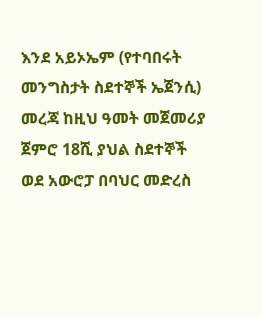እንደ አይኦኤም (የተባበሩት መንግስታት ስደተኞች ኤጀንሲ) መረጃ ከዚህ ዓመት መጀመሪያ ጀምሮ 18ሺ ያህል ስደተኞች ወደ አውሮፓ በባህር መድረስ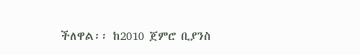ችለዋል፡፡ ከ2010 ጀምሮ ቢያንስ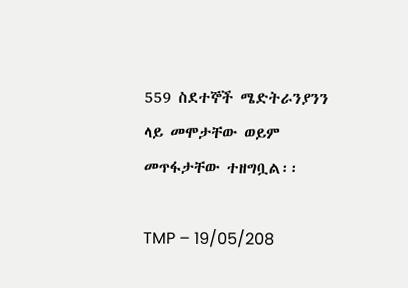559 ስደተኞች ሜድትራንያንን ላይ መሞታቸው ወይም መጥፋታቸው ተዘግቧል፡፡

TMP – 19/05/208